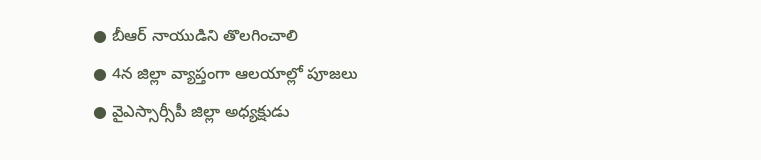● బీఆర్ నాయుడిని తొలగించాలి
● 4న జిల్లా వ్యాప్తంగా ఆలయాల్లో పూజలు
● వైఎస్సార్సీపీ జిల్లా అధ్యక్షుడు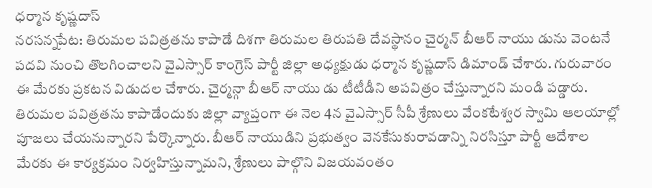ధర్మాన కృష్ణదాస్
నరసన్నపేట: తిరుమల పవిత్రతను కాపాడే దిశగా తిరుమల తిరుపతి దేవస్థానం చైర్మన్ బీఆర్ నాయు డును వెంటనే పదవి నుంచి తొలగించాలని వైఎస్సార్ కాంగ్రెస్ పార్టీ జిల్లా అధ్యక్షుడు ధర్మాన కృష్ణదాస్ డిమాండ్ చేశారు. గురువారం ఈ మేరకు ప్రకటన విడుదల చేశారు. చైర్మన్గా బీఆర్ నాయు డు టీటీడీని అపవిత్రం చేస్తున్నారని మండి పడ్డారు. తిరుమల పవిత్రతను కాపాడేందుకు జిల్లా వ్యాప్తంగా ఈ నెల 4న వైఎస్సార్ సీపీ శ్రేణులు వేంకటేశ్వర స్వామి ఆలయాల్లో పూజలు చేయనున్నారని పేర్కొన్నారు. బీఆర్ నాయుడిని ప్రభుత్వం వెనకేసుకురావడాన్ని నిరసిస్తూ పార్టీ ఆదేశాల మేరకు ఈ కార్యక్రమం నిర్వహిస్తున్నామని, శ్రేణులు పాల్గొని విజయవంతం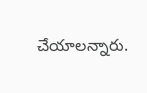చేయాలన్నారు.